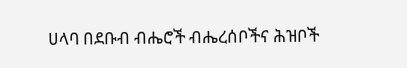ሀላባ በደቡብ ብሔሮች ብሔረሰቦችና ሕዝቦች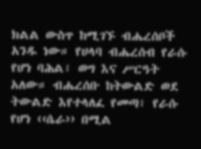ክልል ውስጥ ከሚገኙ ብሔረሰቦች አንዱ ነው። የሀላባ ብሔረሰብ የራሱ የሆነ ባሕል፣ ወግ እና ሥርዓት አለው። ብሔረሰቡ ከትውልድ ወደ ትውልድ እየተላለፈ የመጣ፣ የራሱ የሆነ ‹‹ሴራ›› በሚል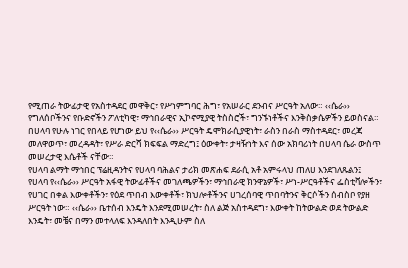የሚጠራ ትውፊታዊ የአስተዳደር መዋቅር፣ የሥነምግባር ሕግ፣ የአሠራር ደንብና ሥርዓት አለው። ‹‹ሴራ›› የግለሰቦችንና የቡድኖችን ፖለቲካዊ፣ ማኅበራዊና ኢኮኖሚያዊ ትስስሮች፣ ግንኙነቶችና እንቅስቃሴዎችን ይወስናል። በሀላባ የሁሉ ነገር የበላይ የሆነው ይህ የ‹‹ሴራ›› ሥርዓት ዴሞክራሲያዊነት፣ ራስን በራስ ማስተዳደር፣ መረጃ መለዋወጥ፣ መረዳዳት፣ የሥራ ድርሻ ክፍፍል ማድረግ፤ ዕውቀት፣ ታዛዥነት እና ሰው አክባሪነት በሀላባ ሴራ ውስጥ መሠረታዊ እሴቶች ናቸው።
የሀላባ ልማት ማኅበር ፕሬዚዳንትና የሀላባ ባሕልና ታሪክ መጽሐፍ ደራሲ አቶ አምሩላህ ጠለሀ እንደገለጹልን፤ የሀላባ የ‹‹ሴራ›› ሥርዓት አፋዊ ትውፊቶችና መገለጫዎችን፣ ማኅበራዊ ክንዋኔዎች፣ ሥነ-ሥርዓቶችና ፌስቲቫሎችን፣ የሀገር በቀል እውቀቶችን፣ የዕደ ጥበብ እውቀቶች፣ ክህሎቶችንና ሀገረሰባዊ ጥበባትንና ቅርሶችን ሰብስቦ የያዘ ሥርዓት ነው። ‹‹ሴራ›› ቤተሰብ እንዴት እንደሚመሠረት፣ ስለ ልጅ አስተዳደግ፣ እውቀት ከትውልድ ወደ ትውልድ እንዴት፣ መቼና በማን መተላለፍ እንዳለበት እንዲሁም ስለ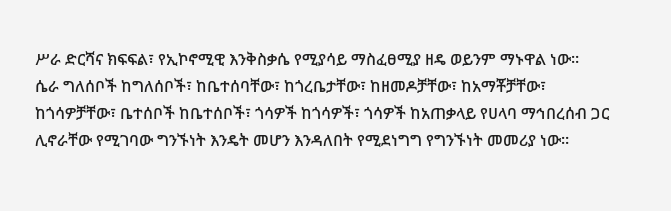ሥራ ድርሻና ክፍፍል፣ የኢኮኖሚዊ እንቅስቃሴ የሚያሳይ ማስፈፀሚያ ዘዴ ወይንም ማኑዋል ነው።
ሴራ ግለሰቦች ከግለሰቦች፣ ከቤተሰባቸው፣ ከጎረቤታቸው፣ ከዘመዶቻቸው፣ ከአማቾቻቸው፣ ከጎሳዎቻቸው፣ ቤተሰቦች ከቤተሰቦች፣ ጎሳዎች ከጎሳዎች፣ ጎሳዎች ከአጠቃላይ የሀላባ ማኅበረሰብ ጋር ሊኖራቸው የሚገባው ግንኙነት እንዴት መሆን እንዳለበት የሚደነግግ የግንኙነት መመሪያ ነው።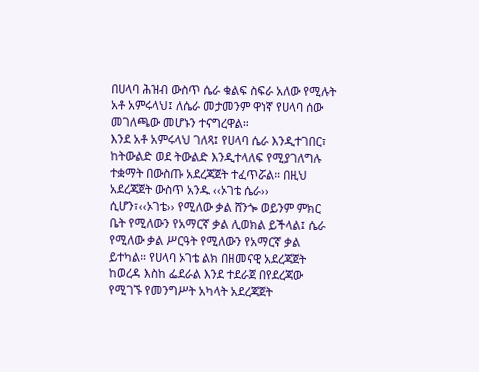በሀላባ ሕዝብ ውስጥ ሴራ ቁልፍ ስፍራ አለው የሚሉት አቶ አምሩላህ፤ ለሴራ መታመንም ዋነኛ የሀላባ ሰው መገለጫው መሆኑን ተናግረዋል።
እንደ አቶ አምሩላህ ገለጻ፤ የሀላባ ሴራ እንዲተገበር፣ ከትውልድ ወደ ትውልድ እንዲተላለፍ የሚያገለግሉ ተቋማት በውስጡ አደረጃጀት ተፈጥሯል። በዚህ አደረጃጀት ውስጥ አንዱ ‹‹ኦገቴ ሴራ›› ሲሆን፣‹‹ኦገቴ›› የሚለው ቃል ሸንጐ ወይንም ምክር ቤት የሚለውን የአማርኛ ቃል ሊወክል ይችላል፤ ሴራ የሚለው ቃል ሥርዓት የሚለውን የአማርኛ ቃል ይተካል። የሀላባ ኦገቴ ልክ በዘመናዊ አደረጃጀት ከወረዳ እስከ ፌደራል እንደ ተደራጀ በየደረጃው የሚገኙ የመንግሥት አካላት አደረጃጀት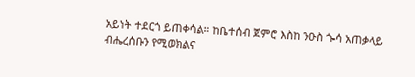አይነት ተደርጎ ይጠቀሳል። ከቤተሰብ ጀምሮ እስከ ንዑስ ጐሳ አጠቃላይ ብሔረሰቡን የሚወክልና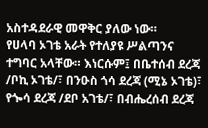አስተዳደራዊ መዋቅር ያለው ነው።
የሀላባ ኦገቴ አራት የተለያዩ ሥልጣንና ተግባር አላቸው። እነርሱም፤ በቤተሰብ ደረጃ /ቦኪ ኦገቴ/፣ በንዑስ ጎሳ ደረጃ (ሚኔ ኦገቴ)፣ የጐሳ ደረጃ /ደቦ አገቴ/፣ በብሔረሰብ ደረጃ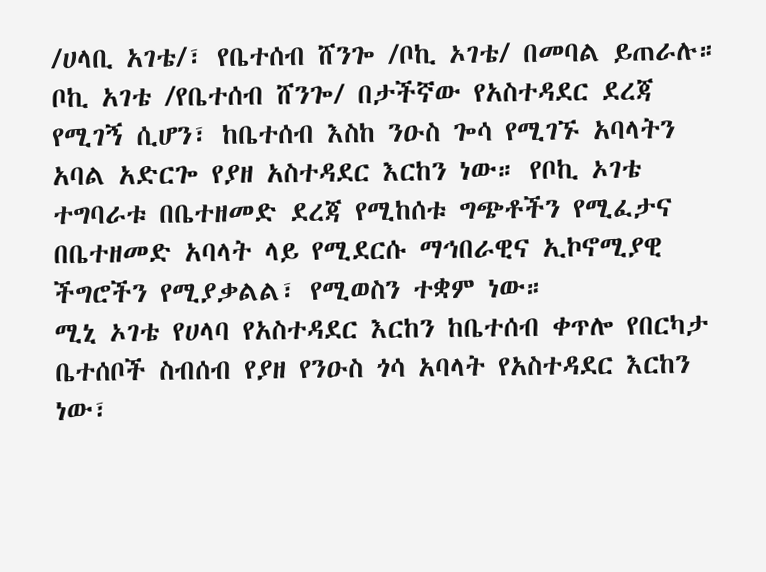/ሀላቢ አገቴ/፣ የቤተሰብ ሸንጐ /ቦኪ ኦገቴ/ በመባል ይጠራሉ። ቦኪ አገቴ /የቤተሰብ ሸንጐ/ በታችኛው የአስተዳደር ደረጃ የሚገኝ ሲሆን፣ ከቤተሰብ እስከ ንዑስ ጐሳ የሚገኙ አባላትን አባል አድርጐ የያዘ አስተዳደር እርከን ነው። የቦኪ ኦገቴ ተግባራቱ በቤተዘመድ ደረጃ የሚከሰቱ ግጭቶችን የሚፈታና በቤተዘመድ አባላት ላይ የሚደርሱ ማኅበራዊና ኢኮኖሚያዊ ችግሮችን የሚያቃልል፣ የሚወስን ተቋም ነው።
ሚኒ ኦገቴ የሀላባ የአስተዳደር እርከን ከቤተሰብ ቀጥሎ የበርካታ ቤተሰቦች ስብሰብ የያዘ የንዑስ ጎሳ አባላት የአስተዳደር እርከን ነው፣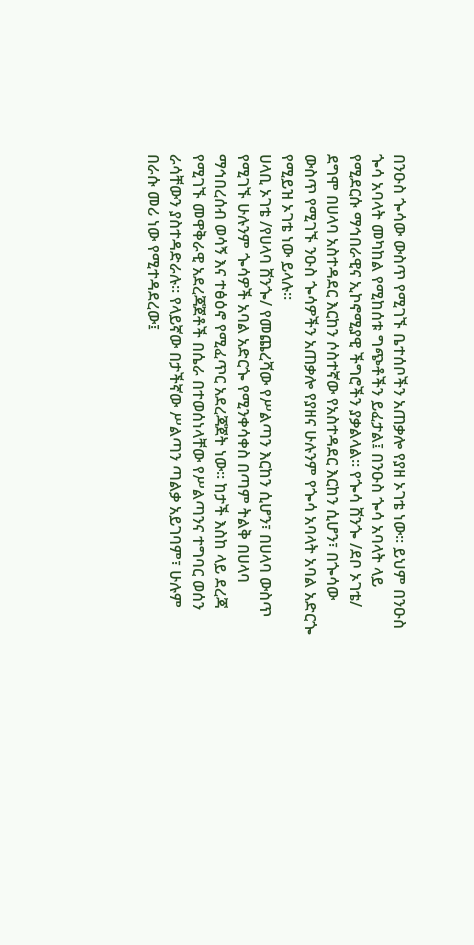በንዑስ ጐሳው ውስጥ የሚገኙ ቤተሰቦችን አጠቃሎ የያዘ ኦገቴ ነው። ይህም በንዑስ ጐሳ አባላት መካከል የሚከሰቱ ግጭቶችን ይፈታል፤ በንዑስ ጐሳ አባላት ላይ የሚደርሱ ማኅበራዊና ኢኮኖሚያዊ ችግሮችን ያቃልላል። የጐሳ ሸንጐ /ደቦ ኦገቴ/ ደግሞ በሀላባ አስተዳደር እርከን ሶስተኛው የአስተዳደር እርከን ሲሆን፣ በጐሳው ውስጥ የሚገኙ ንዑስ ጐሳዎችን አጠቃሎ የያዘና ሁሉንም የጐሳ አባላት አባል አድርጐ የሚይዝ ኦገቴ ነው ይላሉ።
ሀላቢ ኦገቴ /የሀላባ ሸንጐ/ የመጨረሻው የሥልጣን እርከን ሲሆን፣ በሀላባ ውስጥ የሚገኙ ሁሉንም ጐሳዎች አባል አድርጐ የሚንቀሳቀስ በጣም ትልቅ በሀላባ ማኅበረሰብ ወሳኝ እና ተፅዕኖ የሚፈጥር አደረጃጀት ነው። ከታች እስከ ላይ ደረጃ የሚገኙ መዋቅራዊ አደረጃጀቶች በሴራ በተወሰነላቸው የሥልጣንና ተግባር ወሰን ራሳቸውን ያስተዳድራሉ። የላይኛው በታችኛው ሥልጣን ጣልቃ አይገባም፣ ሁሉም በራሱ መሪ ነው የሚተዳደረው፤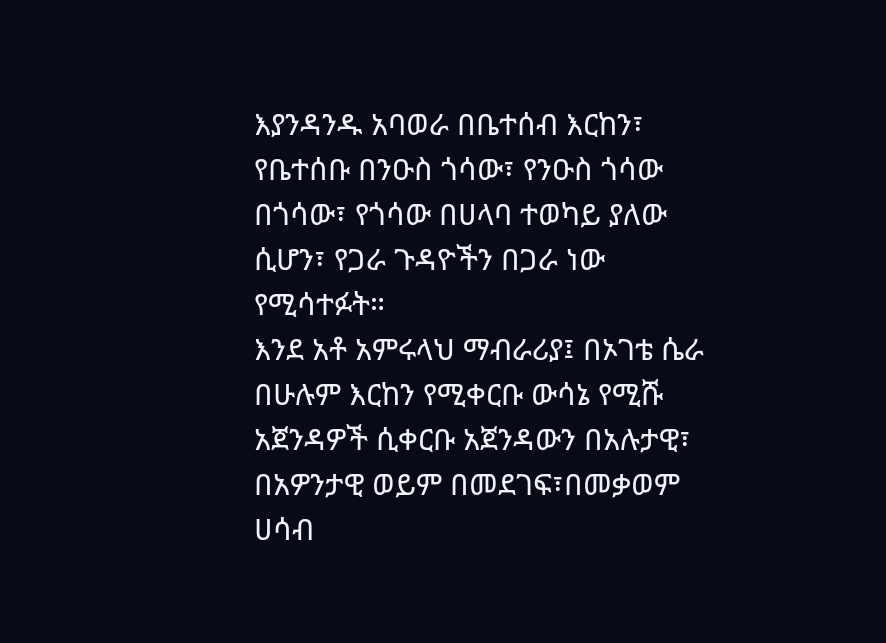እያንዳንዱ አባወራ በቤተሰብ እርከን፣ የቤተሰቡ በንዑስ ጎሳው፣ የንዑስ ጎሳው በጎሳው፣ የጎሳው በሀላባ ተወካይ ያለው ሲሆን፣ የጋራ ጉዳዮችን በጋራ ነው የሚሳተፉት።
እንደ አቶ አምሩላህ ማብራሪያ፤ በኦገቴ ሴራ በሁሉም እርከን የሚቀርቡ ውሳኔ የሚሹ አጀንዳዎች ሲቀርቡ አጀንዳውን በአሉታዊ፣ በአዎንታዊ ወይም በመደገፍ፣በመቃወም ሀሳብ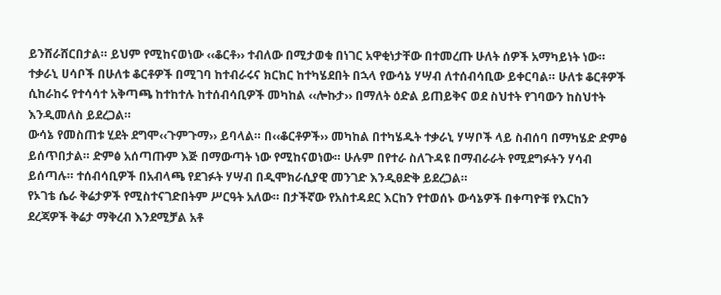ይንሸራሸርበታል። ይህም የሚከናወነው ‹‹ቆርቶ›› ተብለው በሚታወቁ በነገር አዋቂነታቸው በተመረጡ ሁለት ሰዎች አማካይነት ነው። ተቃራኒ ሀሳቦች በሁለቱ ቆርቶዎች በሚገባ ከተብራሩና ክርክር ከተካሄደበት በኋላ የውሳኔ ሃሣብ ለተሰብሳቢው ይቀርባል። ሁለቱ ቆርቶዎች ሲከራከሩ የተሳሳተ አቅጣጫ ከተከተሉ ከተሰብሳቢዎች መካከል ‹‹ሎኩታ›› በማለት ዕድል ይጠይቅና ወደ ስህተት የገባውን ከስህተት እንዲመለስ ይደረጋል።
ውሳኔ የመስጠቱ ሂደት ደግሞ‹‹ጉምጉማ›› ይባላል። በ‹‹ቆርቶዎች›› መካከል በተካሄዱት ተቃራኒ ሃሣቦች ላይ ስብሰባ በማካሄድ ድምፅ ይሰጥበታል። ድምፅ አሰጣጡም እጅ በማውጣት ነው የሚከናወነው። ሁሉም በየተራ ስለጉዳዩ በማብራራት የሚደግፉትን ሃሳብ ይሰጣሉ። ተሰብሳቢዎች በአብላጫ የደገፉት ሃሣብ በዲሞክራሲያዊ መንገድ እንዲፀድቅ ይደረጋል።
የኦገቴ ሴራ ቅሬታዎች የሚስተናገድበትም ሥርዓት አለው። በታችኛው የአስተዳደር እርከን የተወሰኑ ውሳኔዎች በቀጣዮቹ የእርከን ደረጃዎች ቅሬታ ማቅረብ እንደሚቻል አቶ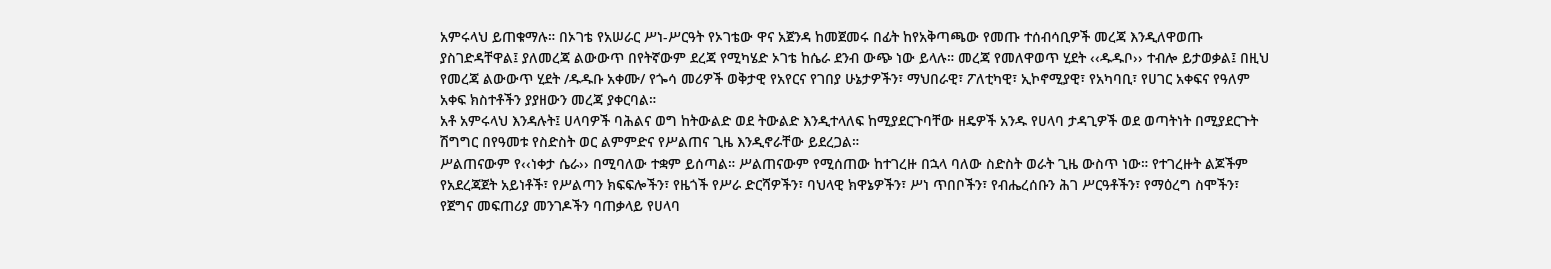አምሩላህ ይጠቁማሉ። በኦገቴ የአሠራር ሥነ-ሥርዓት የኦገቴው ዋና አጀንዳ ከመጀመሩ በፊት ከየአቅጣጫው የመጡ ተሰብሳቢዎች መረጃ እንዲለዋወጡ ያስገድዳቸዋል፤ ያለመረጃ ልውውጥ በየትኛውም ደረጃ የሚካሄድ ኦገቴ ከሴራ ደንብ ውጭ ነው ይላሉ። መረጃ የመለዋወጥ ሂደት ‹‹ዱዱቦ›› ተብሎ ይታወቃል፤ በዚህ የመረጃ ልውውጥ ሂደት /ዱዱቡ አቀሙ/ የጐሳ መሪዎች ወቅታዊ የአየርና የገበያ ሁኔታዎችን፣ ማህበራዊ፣ ፖለቲካዊ፣ ኢኮኖሚያዊ፣ የአካባቢ፣ የሀገር አቀፍና የዓለም አቀፍ ክስተቶችን ያያዘውን መረጃ ያቀርባል።
አቶ አምሩላህ እንዳሉት፤ ሀላባዎች ባሕልና ወግ ከትውልድ ወደ ትውልድ እንዲተላለፍ ከሚያደርጉባቸው ዘዴዎች አንዱ የሀላባ ታዳጊዎች ወደ ወጣትነት በሚያደርጉት ሽግግር በየዓመቱ የስድስት ወር ልምምድና የሥልጠና ጊዜ እንዲኖራቸው ይደረጋል።
ሥልጠናውም የ‹‹ነቀታ ሴራ›› በሚባለው ተቋም ይሰጣል። ሥልጠናውም የሚሰጠው ከተገረዙ በኋላ ባለው ስድስት ወራት ጊዜ ውስጥ ነው። የተገረዙት ልጆችም የአደረጃጀት አይነቶች፣ የሥልጣን ክፍፍሎችን፣ የዜጎች የሥራ ድርሻዎችን፣ ባህላዊ ክዋኔዎችን፣ ሥነ ጥበቦችን፣ የብሔረሰቡን ሕገ ሥርዓቶችን፣ የማዕረግ ስሞችን፣ የጀግና መፍጠሪያ መንገዶችን ባጠቃላይ የሀላባ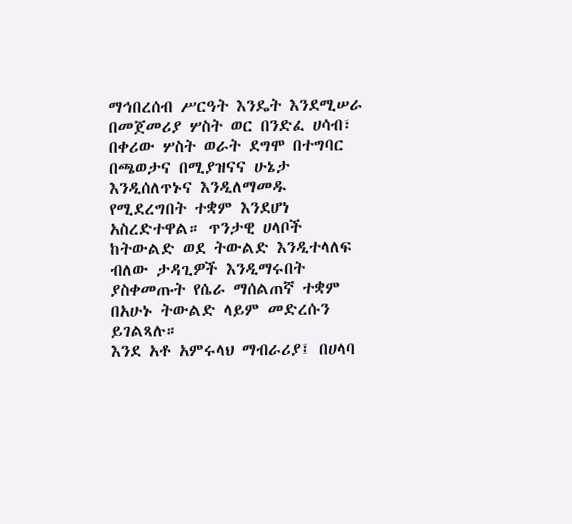ማኅበረሰብ ሥርዓት እንዴት እንደሚሠራ በመጀመሪያ ሦስት ወር በንድፈ ሀሳብ፣ በቀሪው ሦስት ወራት ደግሞ በተግባር በጫወታና በሚያዝናና ሁኔታ እንዲሰለጥኑና እንዲለማመዱ የሚደረግበት ተቋም እንደሆነ አስረድተዋል። ጥንታዊ ሀላቦች ከትውልድ ወደ ትውልድ እንዲተላለፍ ብለው ታዳጊዎች እንዲማሩበት ያስቀመጡት የሴራ ማሰልጠኛ ተቋም በአሁኑ ትውልድ ላይም መድረሱን ይገልጻሉ።
እንደ አቶ አምሩላህ ማብራሪያ፤ በሀላባ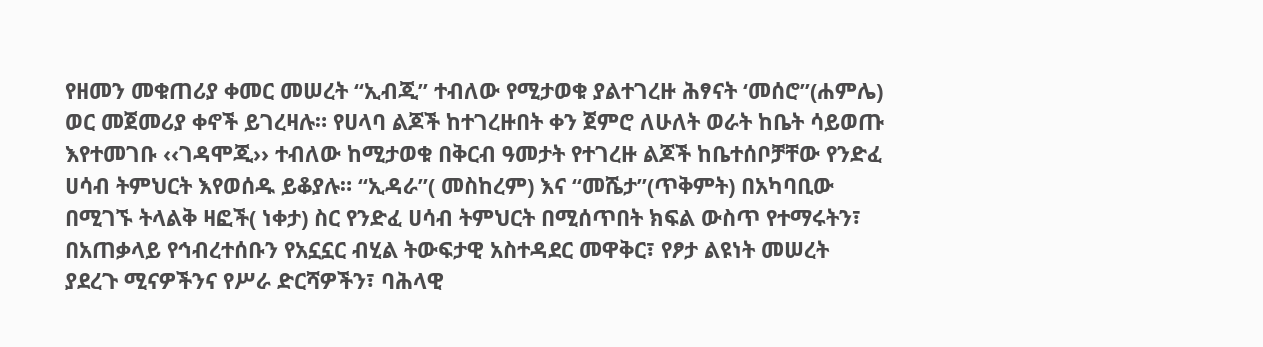የዘመን መቁጠሪያ ቀመር መሠረት “ኢብጂ” ተብለው የሚታወቁ ያልተገረዙ ሕፃናት ‘መሰሮ”(ሐምሌ) ወር መጀመሪያ ቀኖች ይገረዛሉ። የሀላባ ልጆች ከተገረዙበት ቀን ጀምሮ ለሁለት ወራት ከቤት ሳይወጡ እየተመገቡ ‹‹ገዳሞጂ›› ተብለው ከሚታወቁ በቅርብ ዓመታት የተገረዙ ልጆች ከቤተሰቦቻቸው የንድፈ ሀሳብ ትምህርት እየወሰዱ ይቆያሉ። “ኢዳራ”( መስከረም) እና “መሼታ”(ጥቅምት) በአካባቢው በሚገኙ ትላልቅ ዛፎች( ነቀታ) ስር የንድፈ ሀሳብ ትምህርት በሚሰጥበት ክፍል ውስጥ የተማሩትን፣ በአጠቃላይ የኅብረተሰቡን የአኗኗር ብሂል ትውፍታዊ አስተዳደር መዋቅር፣ የፆታ ልዩነት መሠረት ያደረጉ ሚናዎችንና የሥራ ድርሻዎችን፣ ባሕላዊ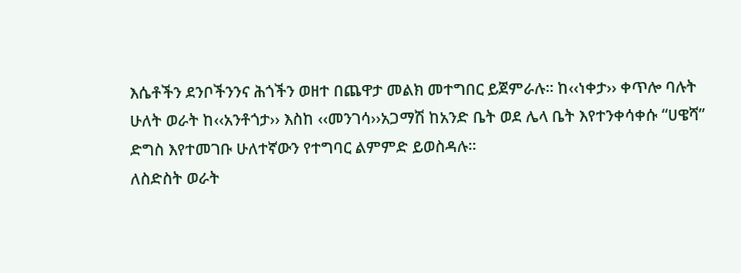እሴቶችን ደንቦችንንና ሕጎችን ወዘተ በጨዋታ መልክ መተግበር ይጀምራሉ። ከ‹‹ነቀታ›› ቀጥሎ ባሉት ሁለት ወራት ከ‹‹አንቶጎታ›› እስከ ‹‹መንገሳ››አጋማሽ ከአንድ ቤት ወደ ሌላ ቤት እየተንቀሳቀሱ “ሀዌሻ” ድግስ እየተመገቡ ሁለተኛውን የተግባር ልምምድ ይወስዳሉ።
ለስድስት ወራት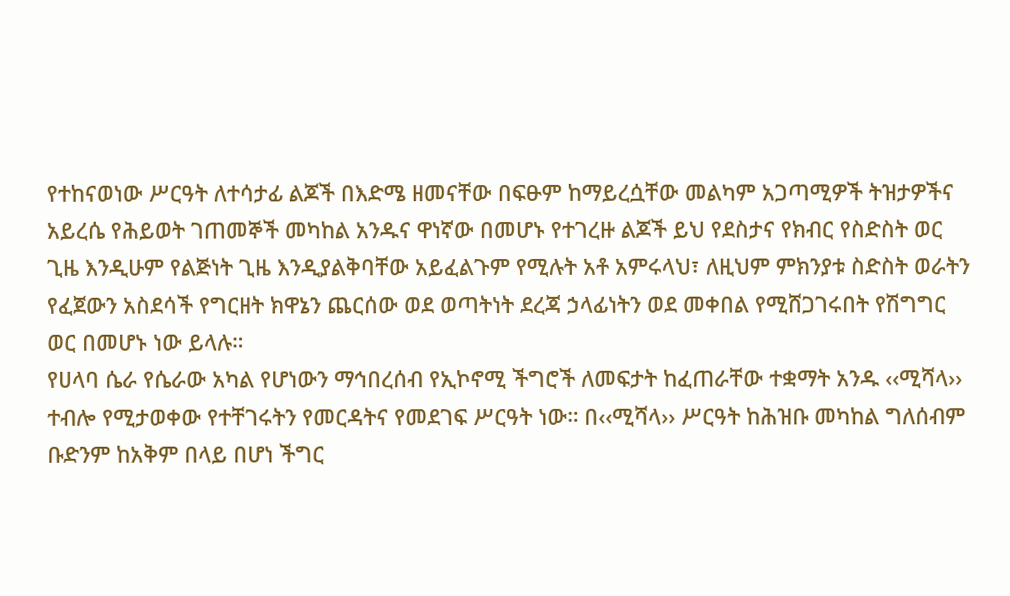የተከናወነው ሥርዓት ለተሳታፊ ልጆች በእድሜ ዘመናቸው በፍፁም ከማይረሷቸው መልካም አጋጣሚዎች ትዝታዎችና አይረሴ የሕይወት ገጠመኞች መካከል አንዱና ዋነኛው በመሆኑ የተገረዙ ልጆች ይህ የደስታና የክብር የስድስት ወር ጊዜ እንዲሁም የልጅነት ጊዜ እንዲያልቅባቸው አይፈልጉም የሚሉት አቶ አምሩላህ፣ ለዚህም ምክንያቱ ስድስት ወራትን የፈጀውን አስደሳች የግርዘት ክዋኔን ጨርሰው ወደ ወጣትነት ደረጃ ኃላፊነትን ወደ መቀበል የሚሸጋገሩበት የሽግግር ወር በመሆኑ ነው ይላሉ።
የሀላባ ሴራ የሴራው አካል የሆነውን ማኅበረሰብ የኢኮኖሚ ችግሮች ለመፍታት ከፈጠራቸው ተቋማት አንዱ ‹‹ሚሻላ›› ተብሎ የሚታወቀው የተቸገሩትን የመርዳትና የመደገፍ ሥርዓት ነው። በ‹‹ሚሻላ›› ሥርዓት ከሕዝቡ መካከል ግለሰብም ቡድንም ከአቅም በላይ በሆነ ችግር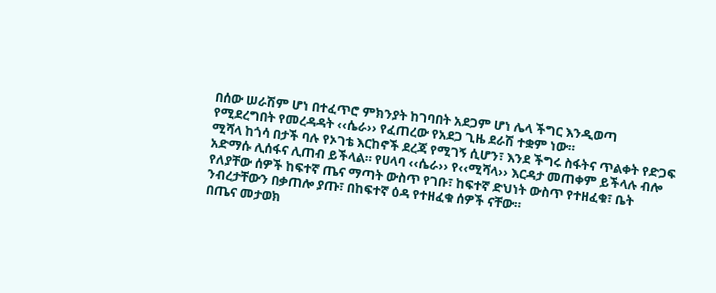በሰው ሠራሽም ሆነ በተፈጥሮ ምክንያት ከገባበት አደጋም ሆነ ሌላ ችግር እንዲወጣ የሚደረግበት የመረዳዳት ‹‹ሴራ›› የፈጠረው የአደጋ ጊዜ ደራሽ ተቋም ነው።
ሚሻላ ከጎሳ በታች ባሉ የኦገቴ እርከኖች ደረጃ የሚገኝ ሲሆን፣ እንደ ችግሩ ስፋትና ጥልቀት የድጋፍ አድማሱ ሊሰፋና ሊጠብ ይችላል። የሀላባ ‹‹ሴራ›› የ‹‹ሚሻላ›› እርዳታ መጠቀም ይችላሉ ብሎ የለያቸው ሰዎች ከፍተኛ ጤና ማጣት ውስጥ የገቡ፣ ከፍተኛ ድህነት ውስጥ የተዘፈቁ፣ ቤት ንብረታቸውን በቃጠሎ ያጡ፣ በከፍተኛ ዕዳ የተዘፈቁ ሰዎች ናቸው።
በጤና መታወክ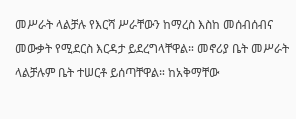መሥራት ላልቻሉ የእርሻ ሥራቸውን ከማረስ እስከ መሰብሰብና መውቃት የሚደርስ እርዳታ ይደረግላቸዋል። መኖሪያ ቤት መሥራት ላልቻሉም ቤት ተሠርቶ ይሰጣቸዋል። ከአቅማቸው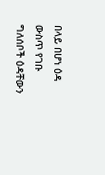በላይ በሆነ ዕዳ ውስጥ የገቡ ግለሰቦች ዕዳቸውን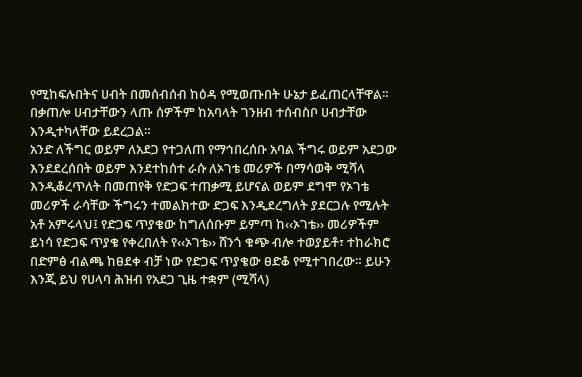የሚከፍሉበትና ሀብት በመሰብሰብ ከዕዳ የሚወጡበት ሁኔታ ይፈጠርላቸዋል። በቃጠሎ ሀብታቸውን ላጡ ሰዎችም ከአባላት ገንዘብ ተሰብስቦ ሀብታቸው እንዲተካላቸው ይደረጋል።
አንድ ለችግር ወይም ለአደጋ የተጋለጠ የማኅበረሰቡ አባል ችግሩ ወይም አደጋው እንደደረሰበት ወይም እንደተከሰተ ራሱ ለኦገቴ መሪዎች በማሳወቅ ሚሻላ እንዲቆረጥለት በመጠየቅ የድጋፍ ተጠቃሚ ይሆናል ወይም ደግሞ የኦገቴ መሪዎች ራሳቸው ችግሩን ተመልክተው ድጋፍ እንዲደረግለት ያደርጋሉ የሚሉት አቶ አምሩላህ፤ የድጋፍ ጥያቄው ከግለሰቡም ይምጣ ከ‹‹ኦገቴ›› መሪዎችም ይነሳ የድጋፍ ጥያቄ የቀረበለት የ‹‹ኦገቴ›› ሸንጎ ቁጭ ብሎ ተወያይቶ፣ ተከራክሮ በድምፅ ብልጫ ከፀደቀ ብቻ ነው የድጋፍ ጥያቄው ፀድቆ የሚተገበረው። ይሁን እንጂ ይህ የሀላባ ሕዝብ የአደጋ ጊዜ ተቋም (ሚሻላ)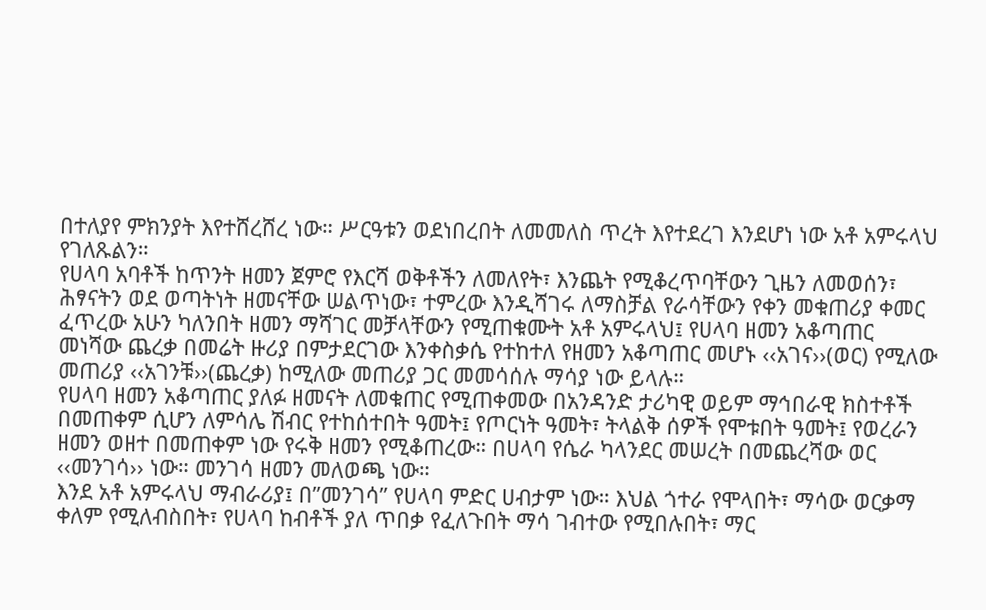በተለያየ ምክንያት እየተሸረሸረ ነው። ሥርዓቱን ወደነበረበት ለመመለስ ጥረት እየተደረገ እንደሆነ ነው አቶ አምሩላህ የገለጹልን።
የሀላባ አባቶች ከጥንት ዘመን ጀምሮ የእርሻ ወቅቶችን ለመለየት፣ እንጨት የሚቆረጥባቸውን ጊዜን ለመወሰን፣ ሕፃናትን ወደ ወጣትነት ዘመናቸው ሠልጥነው፣ ተምረው እንዲሻገሩ ለማስቻል የራሳቸውን የቀን መቁጠሪያ ቀመር ፈጥረው አሁን ካለንበት ዘመን ማሻገር መቻላቸውን የሚጠቁሙት አቶ አምሩላህ፤ የሀላባ ዘመን አቆጣጠር መነሻው ጨረቃ በመሬት ዙሪያ በምታደርገው እንቀስቃሴ የተከተለ የዘመን አቆጣጠር መሆኑ ‹‹አገና››(ወር) የሚለው መጠሪያ ‹‹አገንቹ››(ጨረቃ) ከሚለው መጠሪያ ጋር መመሳሰሉ ማሳያ ነው ይላሉ።
የሀላባ ዘመን አቆጣጠር ያለፉ ዘመናት ለመቁጠር የሚጠቀመው በአንዳንድ ታሪካዊ ወይም ማኅበራዊ ክስተቶች በመጠቀም ሲሆን ለምሳሌ ሽብር የተከሰተበት ዓመት፤ የጦርነት ዓመት፣ ትላልቅ ሰዎች የሞቱበት ዓመት፤ የወረራን ዘመን ወዘተ በመጠቀም ነው የሩቅ ዘመን የሚቆጠረው። በሀላባ የሴራ ካላንደር መሠረት በመጨረሻው ወር ‹‹መንገሳ›› ነው። መንገሳ ዘመን መለወጫ ነው።
እንደ አቶ አምሩላህ ማብራሪያ፤ በ”መንገሳ” የሀላባ ምድር ሀብታም ነው። እህል ጎተራ የሞላበት፣ ማሳው ወርቃማ ቀለም የሚለብስበት፣ የሀላባ ከብቶች ያለ ጥበቃ የፈለጉበት ማሳ ገብተው የሚበሉበት፣ ማር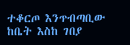ተቆርጦ እንጥብጣቢው ከቤት እስከ ገበያ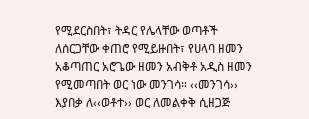የሚደርስበት፣ ትዳር የሌላቸው ወጣቶች ለሰርጋቸው ቀጠሮ የሚይዙበት፣ የሀላባ ዘመን አቆጣጠር አሮጌው ዘመን አብቅቶ አዲስ ዘመን የሚመጣበት ወር ነው መንገሳ። ‹‹መንገሳ›› እያበቃ ለ‹‹ወቶተ›› ወር ለመልቀቅ ሲዘጋጅ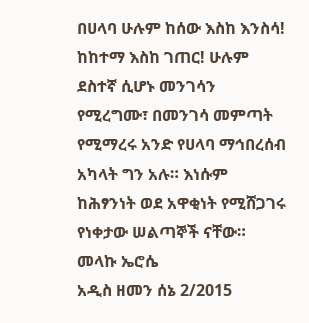በሀላባ ሁሉም ከሰው እስከ እንስሳ! ከከተማ እስከ ገጠር! ሁሉም ደስተኛ ሲሆኑ መንገሳን የሚረግሙ፣ በመንገሳ መምጣት የሚማረሩ አንድ የሀላባ ማኅበረሰብ አካላት ግን አሉ። እነሱም ከሕፃንነት ወደ አዋቂነት የሚሸጋገሩ የነቀታው ሠልጣኞች ናቸው።
መላኩ ኤሮሴ
አዲስ ዘመን ሰኔ 2/2015